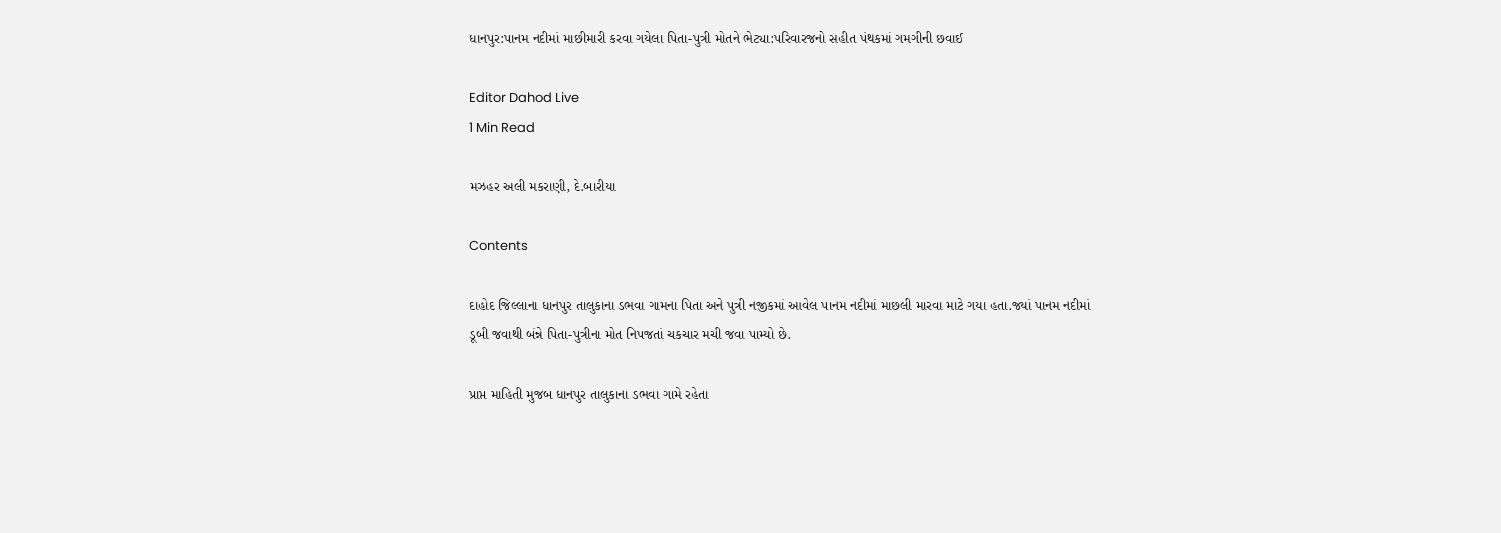ધાનપુર:પાનમ નદીમાં માછીમારી કરવા ગયેલા પિતા-પુત્રી મોતને ભેટ્યા:પરિવારજનો સહીત પંથકમાં ગમગીની છવાઈ

Editor Dahod Live
1 Min Read

મઝહર અલી મકરાણી, દે.બારીયા

Contents

દાહોદ જિલ્લાના ધાનપુર તાલુકાના ડભવા ગામના પિતા અને પુત્રી નજીકમાં આવેલ પાનમ નદીમાં માછલી મારવા માટે ગયા હતા.જ્યાં પાનમ નદીમાં ડૂબી જવાથી બંન્ને પિતા-પુત્રીના મોત નિપજતાં ચકચાર મચી જવા પામ્યો છે.

પ્રાપ્ત માહિતી મુજબ ધાનપુર તાલુકાના ડભવા ગામે રહેતા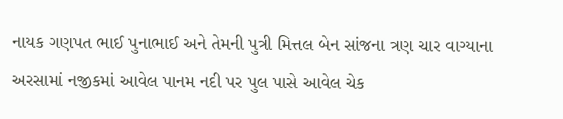નાયક ગણપત ભાઈ પુનાભાઈ અને તેમની પુત્રી મિત્તલ બેન સાંજના ત્રણ ચાર વાગ્યાના અરસામાં નજીકમાં આવેલ પાનમ નદી પર પુલ પાસે આવેલ ચેક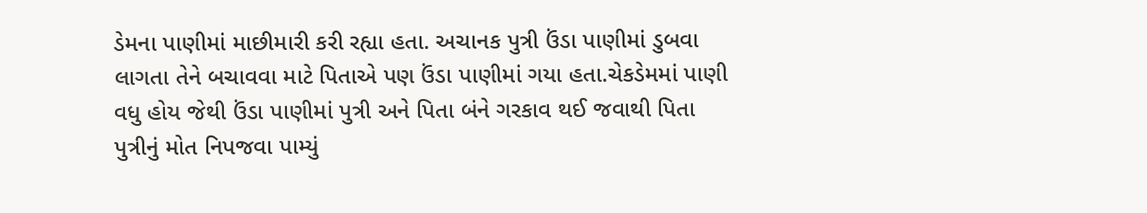ડેમના પાણીમાં માછીમારી કરી રહ્યા હતા. અચાનક પુત્રી ઉંડા પાણીમાં ડુબવા લાગતા તેને બચાવવા માટે પિતાએ પણ ઉંડા પાણીમાં ગયા હતા.ચેકડેમમાં પાણી વધુ હોય જેથી ઉંડા પાણીમાં પુત્રી અને પિતા બંને ગરકાવ થઈ જવાથી પિતા પુત્રીનું મોત નિપજવા પામ્યું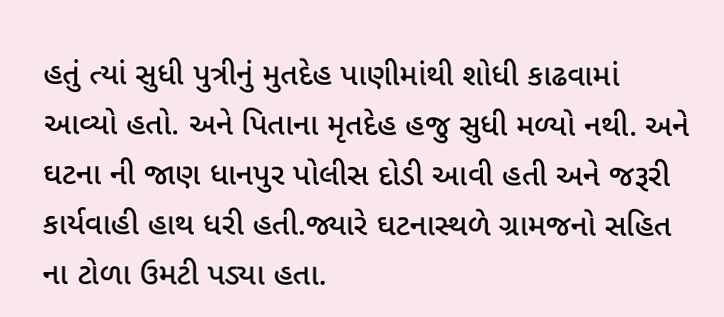હતું ત્યાં સુધી પુત્રીનું મુતદેહ પાણીમાંથી શોધી કાઢવામાં આવ્યો હતો. અને પિતાના મૃતદેહ હજુ સુધી મળ્યો નથી. અને ઘટના ની જાણ ધાનપુર પોલીસ દોડી આવી હતી અને જરૂરી કાર્યવાહી હાથ ધરી હતી.જ્યારે ઘટનાસ્થળે ગ્રામજનો સહિત ના ટોળા ઉમટી પડ્યા હતા.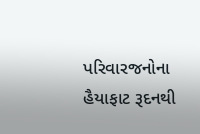પરિવારજનોના હૈયાફાટ રૂદનથી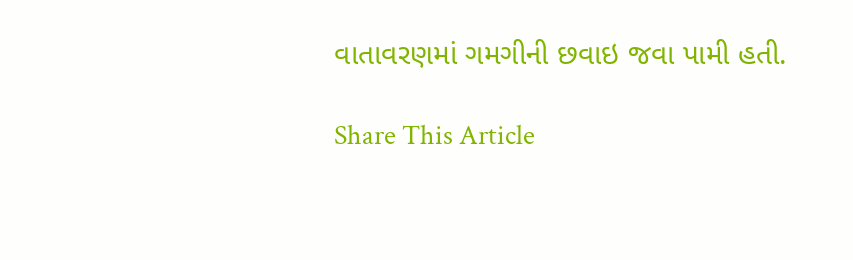વાતાવરણમાં ગમગીની છવાઇ જવા પામી હતી.

Share This Article